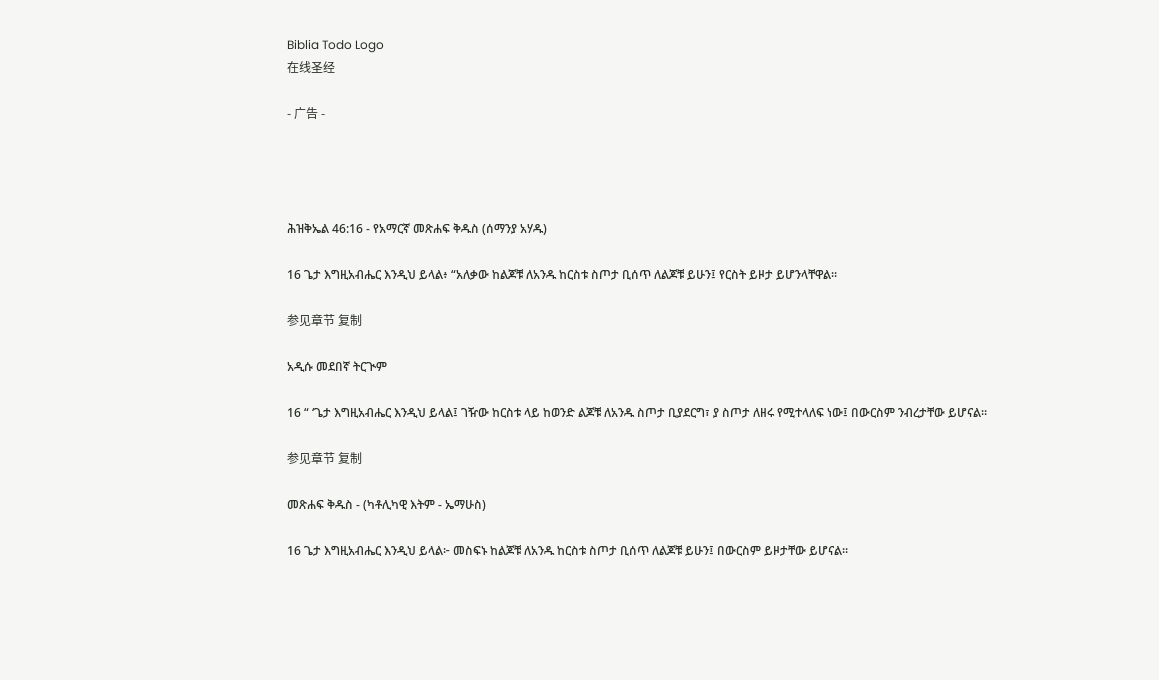Biblia Todo Logo
在线圣经

- 广告 -




ሕዝቅኤል 46:16 - የአማርኛ መጽሐፍ ቅዱስ (ሰማንያ አሃዱ)

16 ጌታ እግዚአብሔር እንዲህ ይላል፥ “አለቃው ከልጆቹ ለአንዱ ከርስቱ ስጦታ ቢሰጥ ለልጆቹ ይሁን፤ የርስት ይዞታ ይሆንላቸዋል።

参见章节 复制

አዲሱ መደበኛ ትርጒም

16 “ ‘ጌታ እግዚአብሔር እንዲህ ይላል፤ ገዥው ከርስቱ ላይ ከወንድ ልጆቹ ለአንዱ ስጦታ ቢያደርግ፣ ያ ስጦታ ለዘሩ የሚተላለፍ ነው፤ በውርስም ንብረታቸው ይሆናል።

参见章节 复制

መጽሐፍ ቅዱስ - (ካቶሊካዊ እትም - ኤማሁስ)

16 ጌታ እግዚአብሔር እንዲህ ይላል፦ መስፍኑ ከልጆቹ ለአንዱ ከርስቱ ስጦታ ቢሰጥ ለልጆቹ ይሁን፤ በውርስም ይዞታቸው ይሆናል።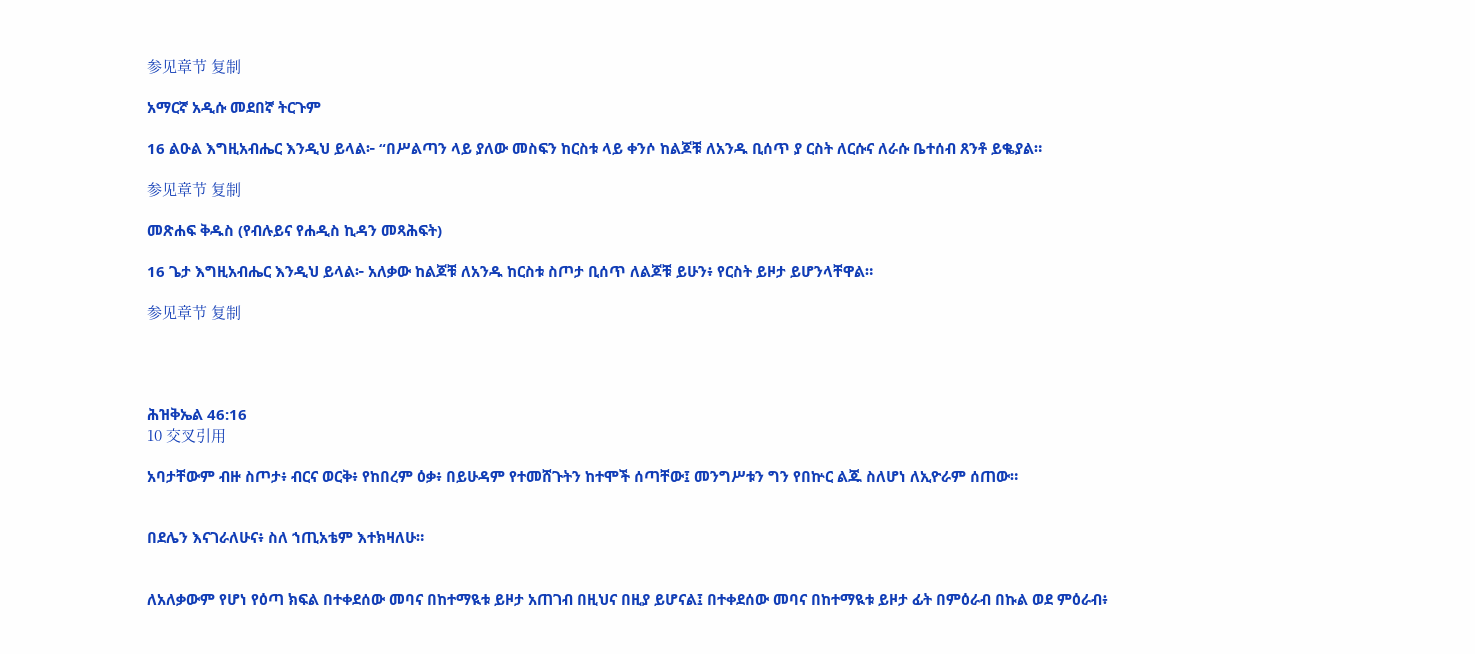参见章节 复制

አማርኛ አዲሱ መደበኛ ትርጉም

16 ልዑል እግዚአብሔር እንዲህ ይላል፦ “በሥልጣን ላይ ያለው መስፍን ከርስቱ ላይ ቀንሶ ከልጆቹ ለአንዱ ቢሰጥ ያ ርስት ለርሱና ለራሱ ቤተሰብ ጸንቶ ይቈያል።

参见章节 复制

መጽሐፍ ቅዱስ (የብሉይና የሐዲስ ኪዳን መጻሕፍት)

16 ጌታ እግዚአብሔር እንዲህ ይላል፦ አለቃው ከልጆቹ ለአንዱ ከርስቱ ስጦታ ቢሰጥ ለልጆቹ ይሁን፥ የርስት ይዞታ ይሆንላቸዋል።

参见章节 复制




ሕዝቅኤል 46:16
10 交叉引用

አባታቸውም ብዙ ስጦታ፥ ብርና ወርቅ፥ የከበረም ዕቃ፥ በይሁዳም የተመሸጉትን ከተሞች ሰጣቸው፤ መንግሥቱን ግን የበኵር ልጁ ስለሆነ ለኢዮራም ሰጠው።


በደሌን እናገራለሁና፥ ስለ ኀጢአቴም እተክዛለሁ።


ለአለቃውም የሆነ የዕጣ ክፍል በተቀደሰው መባና በከተማዪቱ ይዞታ አጠገብ በዚህና በዚያ ይሆናል፤ በተቀደሰው መባና በከተማዪቱ ይዞታ ፊት በምዕራብ በኩል ወደ ምዕራብ፥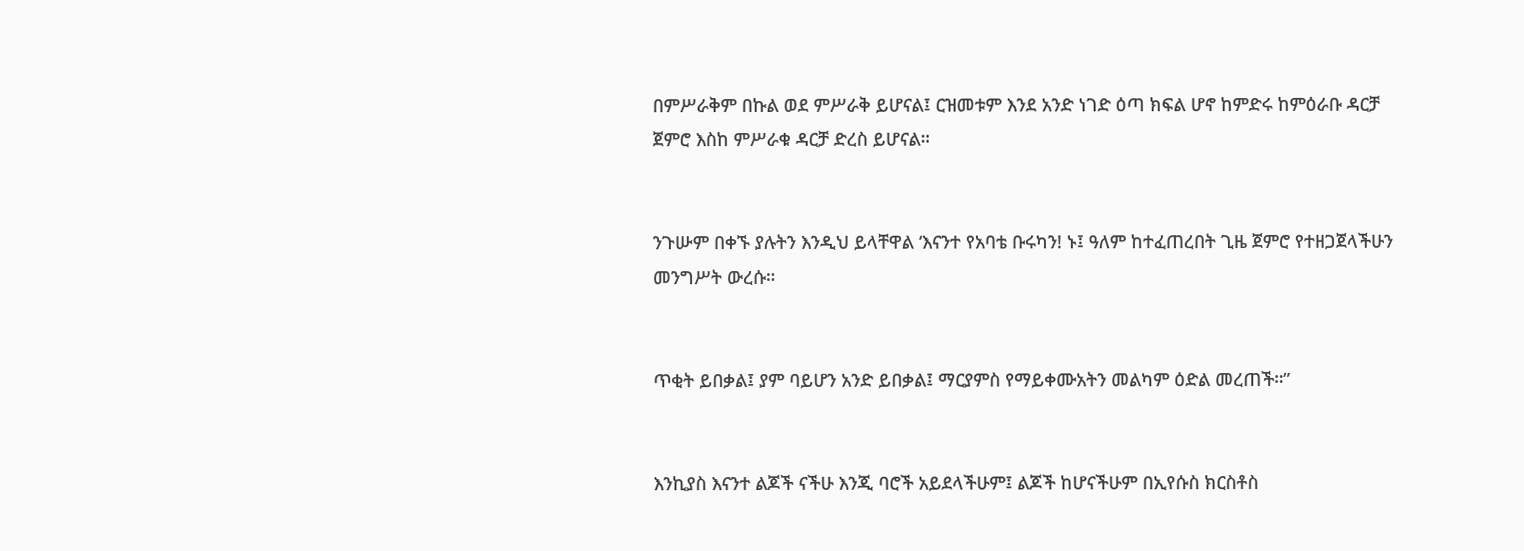በምሥራቅም በኩል ወደ ምሥራቅ ይሆናል፤ ርዝመቱም እንደ አንድ ነገድ ዕጣ ክፍል ሆኖ ከምድሩ ከምዕራቡ ዳርቻ ጀምሮ እስከ ምሥራቁ ዳርቻ ድረስ ይሆናል።


ንጉሡም በቀኙ ያሉትን እንዲህ ይላቸዋል ‘እናንተ የአባቴ ቡሩካን! ኑ፤ ዓለም ከተፈጠረበት ጊዜ ጀምሮ የተዘጋጀላችሁን መንግሥት ውረሱ።


ጥቂት ይበቃል፤ ያም ባይሆን አንድ ይበቃል፤ ማርያምስ የማይቀሙአትን መልካም ዕድል መረጠች።”


እንኪያስ እናንተ ልጆች ናችሁ እንጂ ባሮች አይደላችሁም፤ ልጆች ከሆናችሁም በኢየሱስ ክርስቶስ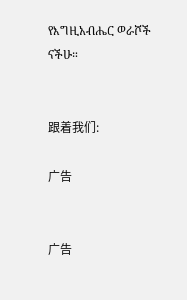የእግዚአብሔር ወራሾች ናችሁ።


跟着我们:

广告


广告